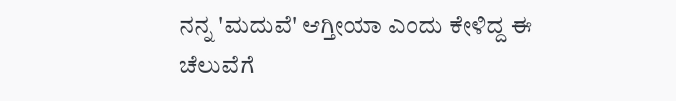ನನ್ನ 'ಮದುವೆ' ಆಗ್ತೀಯಾ ಎಂದು ಕೇಳಿದ್ದ ಈ ಚೆಲುವೆಗೆ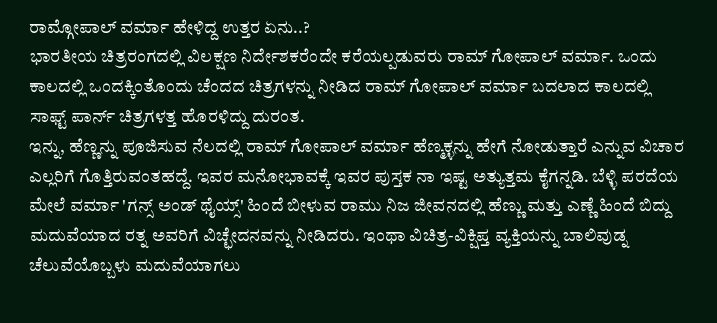ರಾಮ್ಗೋಪಾಲ್ ವರ್ಮಾ ಹೇಳಿದ್ದ ಉತ್ತರ ಏನು..?
ಭಾರತೀಯ ಚಿತ್ರರಂಗದಲ್ಲಿ ವಿಲಕ್ಷಣ ನಿರ್ದೇಶಕರೆಂದೇ ಕರೆಯಲ್ಪಡುವರು ರಾಮ್ ಗೋಪಾಲ್ ವರ್ಮಾ. ಒಂದು ಕಾಲದಲ್ಲಿ ಒಂದಕ್ಕಿಂತೊಂದು ಚೆಂದದ ಚಿತ್ರಗಳನ್ನು ನೀಡಿದ ರಾಮ್ ಗೋಪಾಲ್ ವರ್ಮಾ ಬದಲಾದ ಕಾಲದಲ್ಲಿ ಸಾಫ್ಟ್ ಪಾರ್ನ್ ಚಿತ್ರಗಳತ್ತ ಹೊರಳಿದ್ದು ದುರಂತ.
ಇನ್ನು, ಹೆಣ್ಣನ್ನು ಪೂಜಿಸುವ ನೆಲದಲ್ಲಿ ರಾಮ್ ಗೋಪಾಲ್ ವರ್ಮಾ ಹೆಣ್ಮಕ್ಳನ್ನು ಹೇಗೆ ನೋಡುತ್ತಾರೆ ಎನ್ನುವ ವಿಚಾರ ಎಲ್ಲರಿಗೆ ಗೊತ್ತಿರುವಂತಹದ್ದೆ. ಇವರ ಮನೋಭಾವಕ್ಕೆ ಇವರ ಪುಸ್ತಕ ನಾ ಇಷ್ಟ ಅತ್ಯುತ್ತಮ ಕೈಗನ್ನಡಿ. ಬೆಳ್ಳಿ ಪರದೆಯ ಮೇಲೆ ವರ್ಮಾ 'ಗನ್ಸ್ ಅಂಡ್ ಥೈಯ್ಸ್' ಹಿಂದೆ ಬೀಳುವ ರಾಮು ನಿಜ ಜೀವನದಲ್ಲಿ ಹೆಣ್ಣು ಮತ್ತು ಎಣ್ಣೆ ಹಿಂದೆ ಬಿದ್ದು ಮದುವೆಯಾದ ರತ್ನ ಅವರಿಗೆ ವಿಚ್ಛೇದನವನ್ನು ನೀಡಿದರು. ಇಂಥಾ ವಿಚಿತ್ರ-ವಿಕ್ಷಿಪ್ತ ವ್ಯಕ್ತಿಯನ್ನು ಬಾಲಿವುಡ್ನ ಚೆಲುವೆಯೊಬ್ಬಳು ಮದುವೆಯಾಗಲು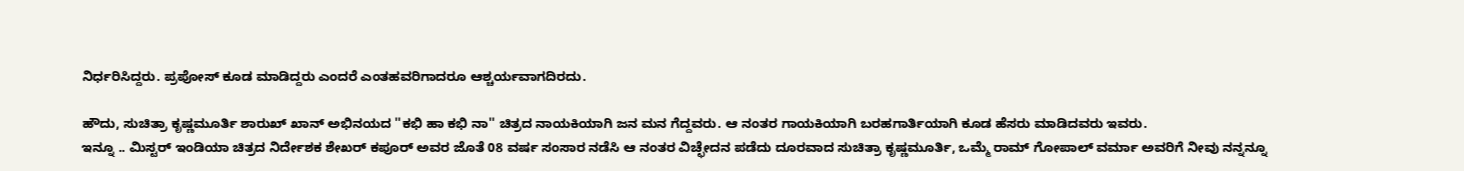ನಿರ್ಧರಿಸಿದ್ದರು. ಪ್ರಪೋಸ್ ಕೂಡ ಮಾಡಿದ್ದರು ಎಂದರೆ ಎಂತಹವರಿಗಾದರೂ ಆಶ್ಚರ್ಯವಾಗದಿರದು.

ಹೌದು, ಸುಚಿತ್ರಾ ಕೃಷ್ಣಮೂರ್ತಿ ಶಾರುಖ್ ಖಾನ್ ಅಭಿನಯದ ''ಕಭಿ ಹಾ ಕಭಿ ನಾ'' ಚಿತ್ರದ ನಾಯಕಿಯಾಗಿ ಜನ ಮನ ಗೆದ್ದವರು. ಆ ನಂತರ ಗಾಯಕಿಯಾಗಿ ಬರಹಗಾರ್ತಿಯಾಗಿ ಕೂಡ ಹೆಸರು ಮಾಡಿದವರು ಇವರು.
ಇನ್ನೂ .. ಮಿಸ್ಟರ್ ಇಂಡಿಯಾ ಚಿತ್ರದ ನಿರ್ದೇಶಕ ಶೇಖರ್ ಕಪೂರ್ ಅವರ ಜೊತೆ 08 ವರ್ಷ ಸಂಸಾರ ನಡೆಸಿ ಆ ನಂತರ ವಿಚ್ಛೇದನ ಪಡೆದು ದೂರವಾದ ಸುಚಿತ್ರಾ ಕೃಷ್ಣಮೂರ್ತಿ, ಒಮ್ಮೆ ರಾಮ್ ಗೋಪಾಲ್ ವರ್ಮಾ ಅವರಿಗೆ ನೀವು ನನ್ನನ್ನೂ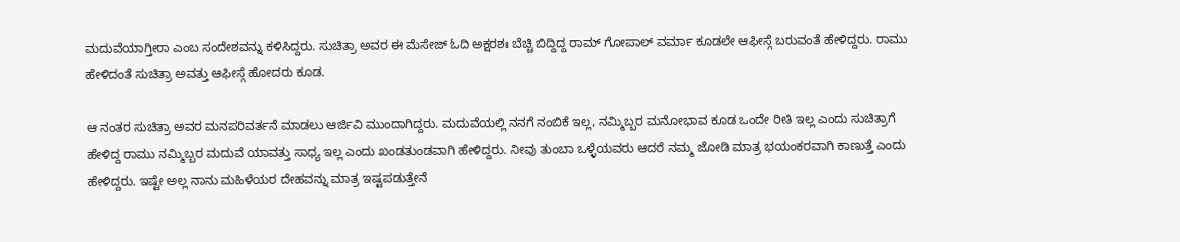ಮದುವೆಯಾಗ್ತೀರಾ ಎಂಬ ಸಂದೇಶವನ್ನು ಕಳಿಸಿದ್ದರು. ಸುಚಿತ್ರಾ ಅವರ ಈ ಮೆಸೇಜ್ ಓದಿ ಅಕ್ಷರಶಃ ಬೆಚ್ಚಿ ಬಿದ್ದಿದ್ದ ರಾಮ್ ಗೋಪಾಲ್ ವರ್ಮಾ ಕೂಡಲೇ ಆಫೀಸ್ಗೆ ಬರುವಂತೆ ಹೇಳಿದ್ದರು. ರಾಮು ಹೇಳಿದಂತೆ ಸುಚಿತ್ರಾ ಅವತ್ತು ಆಫೀಸ್ಗೆ ಹೋದರು ಕೂಡ.

ಆ ನಂತರ ಸುಚಿತ್ರಾ ಅವರ ಮನಪರಿವರ್ತನೆ ಮಾಡಲು ಆರ್ಜಿವಿ ಮುಂದಾಗಿದ್ದರು. ಮದುವೆಯಲ್ಲಿ ನನಗೆ ನಂಬಿಕೆ ಇಲ್ಲ, ನಮ್ಮಿಬ್ಬರ ಮನೋಭಾವ ಕೂಡ ಒಂದೇ ರೀತಿ ಇಲ್ಲ ಎಂದು ಸುಚಿತ್ರಾಗೆ ಹೇಳಿದ್ದ ರಾಮು ನಮ್ಮಿಬ್ಬರ ಮದುವೆ ಯಾವತ್ತು ಸಾಧ್ಯ ಇಲ್ಲ ಎಂದು ಖಂಡತುಂಡವಾಗಿ ಹೇಳಿದ್ದರು. ನೀವು ತುಂಬಾ ಒಳ್ಳೆಯವರು ಆದರೆ ನಮ್ಮ ಜೋಡಿ ಮಾತ್ರ ಭಯಂಕರವಾಗಿ ಕಾಣುತ್ತೆ ಎಂದು ಹೇಳಿದ್ದರು. ಇಷ್ಟೇ ಅಲ್ಲ ನಾನು ಮಹಿಳೆಯರ ದೇಹವನ್ನು ಮಾತ್ರ ಇಷ್ಟಪಡುತ್ತೇನೆ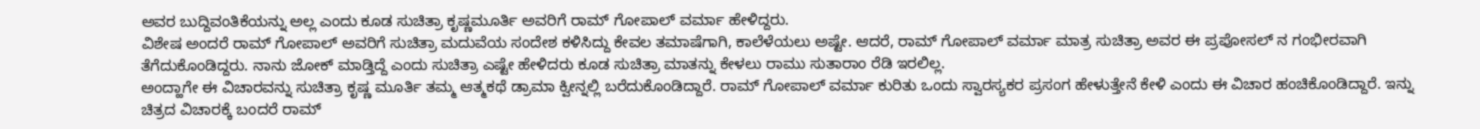ಅವರ ಬುದ್ದಿವಂತಿಕೆಯನ್ನು ಅಲ್ಲ ಎಂದು ಕೂಡ ಸುಚಿತ್ರಾ ಕೃಷ್ಣಮೂರ್ತಿ ಅವರಿಗೆ ರಾಮ್ ಗೋಪಾಲ್ ವರ್ಮಾ ಹೇಳಿದ್ದರು.
ವಿಶೇಷ ಅಂದರೆ ರಾಮ್ ಗೋಪಾಲ್ ಅವರಿಗೆ ಸುಚಿತ್ರಾ ಮದುವೆಯ ಸಂದೇಶ ಕಳಿಸಿದ್ದು ಕೇವಲ ತಮಾಷೆಗಾಗಿ, ಕಾಲೆಳೆಯಲು ಅಷ್ಟೇ. ಆದರೆ, ರಾಮ್ ಗೋಪಾಲ್ ವರ್ಮಾ ಮಾತ್ರ ಸುಚಿತ್ರಾ ಅವರ ಈ ಪ್ರಪೋಸಲ್ ನ ಗಂಭೀರವಾಗಿ ತೆಗೆದುಕೊಂಡಿದ್ದರು. ನಾನು ಜೋಕ್ ಮಾಡ್ತಿದ್ದೆ ಎಂದು ಸುಚಿತ್ರಾ ಎಷ್ಟೇ ಹೇಳಿದರು ಕೂಡ ಸುಚಿತ್ರಾ ಮಾತನ್ನು ಕೇಳಲು ರಾಮು ಸುತಾರಾಂ ರೆಡಿ ಇರಲಿಲ್ಲ.
ಅಂದ್ಹಾಗೇ ಈ ವಿಚಾರವನ್ನು ಸುಚಿತ್ರಾ ಕೃಷ್ಣ ಮೂರ್ತಿ ತಮ್ಮ ಆತ್ಮಕಥೆ ಡ್ರಾಮಾ ಕ್ವೀನ್ನಲ್ಲಿ ಬರೆದುಕೊಂಡಿದ್ದಾರೆ. ರಾಮ್ ಗೋಪಾಲ್ ವರ್ಮಾ ಕುರಿತು ಒಂದು ಸ್ವಾರಸ್ಯಕರ ಪ್ರಸಂಗ ಹೇಳುತ್ತೇನೆ ಕೇಳಿ ಎಂದು ಈ ವಿಚಾರ ಹಂಚಿಕೊಂಡಿದ್ದಾರೆ. ಇನ್ನು ಚಿತ್ರದ ವಿಚಾರಕ್ಕೆ ಬಂದರೆ ರಾಮ್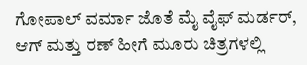ಗೋಪಾಲ್ ವರ್ಮಾ ಜೊತೆ ಮೈ ವೈಫ್ ಮರ್ಡರ್, ಆಗ್ ಮತ್ತು ರಣ್ ಹೀಗೆ ಮೂರು ಚಿತ್ರಗಳಲ್ಲಿ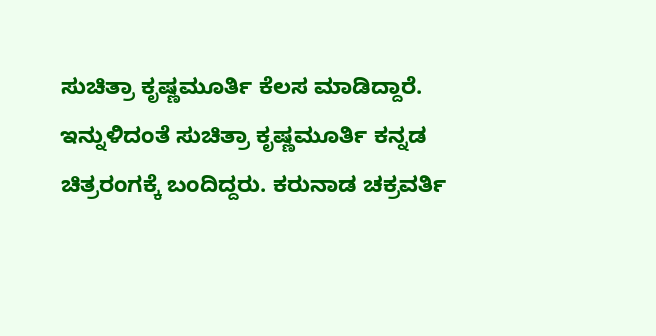ಸುಚಿತ್ರಾ ಕೃಷ್ಣಮೂರ್ತಿ ಕೆಲಸ ಮಾಡಿದ್ದಾರೆ. ಇನ್ನುಳಿದಂತೆ ಸುಚಿತ್ರಾ ಕೃಷ್ಣಮೂರ್ತಿ ಕನ್ನಡ ಚಿತ್ರರಂಗಕ್ಕೆ ಬಂದಿದ್ದರು. ಕರುನಾಡ ಚಕ್ರವರ್ತಿ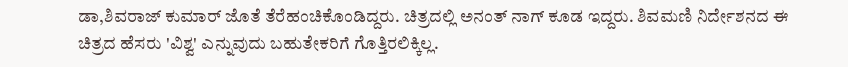ಡಾ,ಶಿವರಾಜ್ ಕುಮಾರ್ ಜೊತೆ ತೆರೆಹಂಚಿಕೊಂಡಿದ್ದರು. ಚಿತ್ರದಲ್ಲಿ ಅನಂತ್ ನಾಗ್ ಕೂಡ ಇದ್ದರು. ಶಿವಮಣಿ ನಿರ್ದೇಶನದ ಈ ಚಿತ್ರದ ಹೆಸರು 'ವಿಶ್ವ' ಎನ್ನುವುದು ಬಹುತೇಕರಿಗೆ ಗೊತ್ತಿರಲಿಕ್ಕಿಲ್ಲ.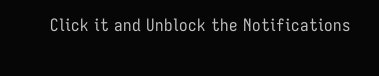Click it and Unblock the Notifications